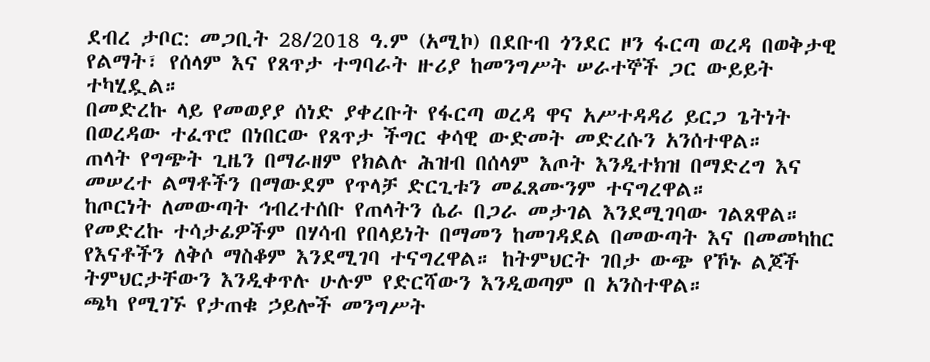ደብረ ታቦር: መጋቢት 28/2018 ዓ.ም (አሚኮ) በደቡብ ጎንደር ዞን ፋርጣ ወረዳ በወቅታዊ የልማት፣ የሰላም እና የጸጥታ ተግባራት ዙሪያ ከመንግሥት ሠራተኞች ጋር ውይይት ተካሂዷል።
በመድረኩ ላይ የመወያያ ሰነድ ያቀረቡት የፋርጣ ወረዳ ዋና አሥተዳዳሪ ይርጋ ጌትነት በወረዳው ተፈጥሮ በነበርው የጸጥታ ችግር ቀሳዊ ውድመት መድረሱን አንሰተዋል።
ጠላት የግጭት ጊዜን በማራዘም የክልሉ ሕዝብ በሰላም እጦት እንዲተክዝ በማድረግ እና መሠረተ ልማቶችን በማውደም የጥላቻ ድርጊቱን መፈጸሙንም ተናግረዋል።
ከጦርነት ለመውጣት ኅብረተሰቡ የጠላትን ሴራ በጋራ መታገል እንደሚገባው ገልጸዋል። የመድረኩ ተሳታፊዎችም በሃሳብ የበላይነት በማመን ከመገዳደል በመውጣት እና በመመካከር የእናቶችን ለቅሶ ማስቆም እንደሚገባ ተናግረዋል። ከትምህርት ገበታ ውጭ የኾኑ ልጆች ትምህርታቸውን እንዲቀጥሉ ሁሉም የድርሻውን እንዲወጣም በ አንስተዋል።
ጫካ የሚገኙ የታጠቁ ኃይሎች መንግሥት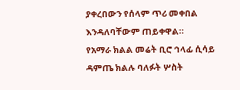ያቀረበውን የሰላም ጥሪ መቀበል እንዳለባቸውም ጠይቀዋል።
የአማራ ክልል መሬት ቢሮ ኅላፊ ሲሳይ ዳምጤ ክልሉ ባለፉት ሦስት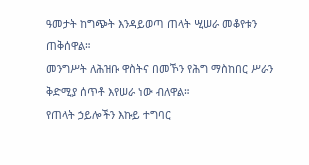ዓመታት ከግጭት እንዳይወጣ ጠላት ሢሠራ መቆየቱን ጠቅሰዋል።
መንግሥት ለሕዝቡ ዋስትና በመኾን የሕግ ማስከበር ሥራን ቅድሚያ ሰጥቶ እየሠራ ነው ብለዋል።
የጠላት ኃይሎችን እኩይ ተግባር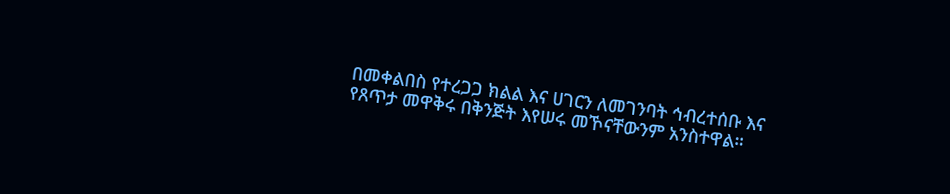በመቀልበስ የተረጋጋ ክልል እና ሀገርን ለመገንባት ኅብረተሰቡ እና የጸጥታ መዋቅሩ በቅንጅት እየሠሩ መኾናቸውንም አንስተዋል።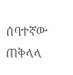ሰባተኛው ጠቅላላ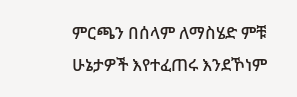ምርጫን በሰላም ለማስሄድ ምቹ ሁኔታዎች እየተፈጠሩ እንደኾነም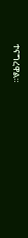ተናግረዋል።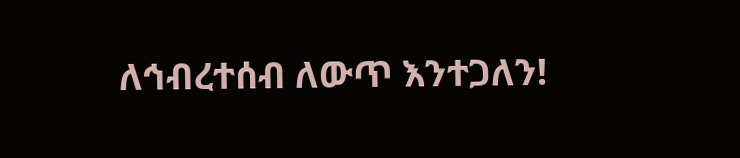ለኅብረተሰብ ለውጥ እንተጋለን!